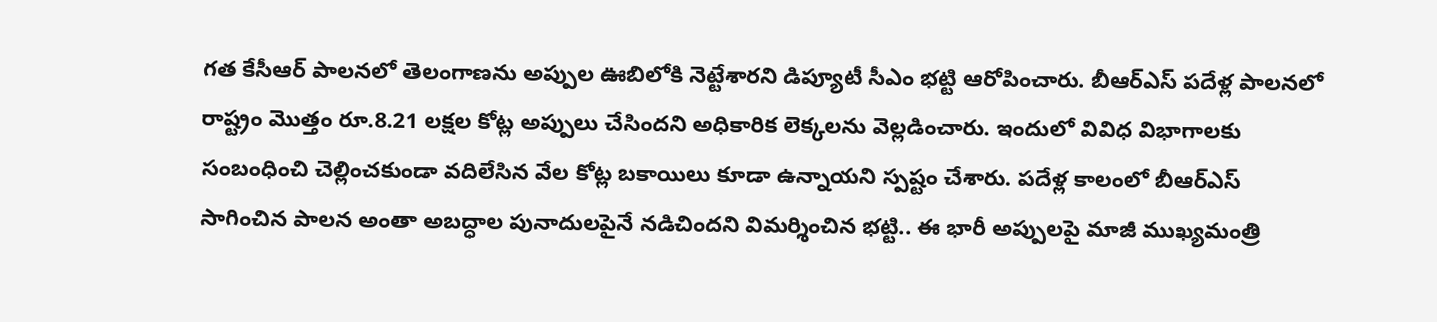గత కేసీఆర్ పాలనలో తెలంగాణను అప్పుల ఊబిలోకి నెట్టేశారని డిప్యూటీ సీఎం భట్టి ఆరోపించారు. బీఆర్ఎస్ పదేళ్ల పాలనలో రాష్ట్రం మొత్తం రూ.8.21 లక్షల కోట్ల అప్పులు చేసిందని అధికారిక లెక్కలను వెల్లడించారు. ఇందులో వివిధ విభాగాలకు సంబంధించి చెల్లించకుండా వదిలేసిన వేల కోట్ల బకాయిలు కూడా ఉన్నాయని స్పష్టం చేశారు. పదేళ్ల కాలంలో బీఆర్ఎస్ సాగించిన పాలన అంతా అబద్ధాల పునాదులపైనే నడిచిందని విమర్శించిన భట్టి.. ఈ భారీ అప్పులపై మాజీ ముఖ్యమంత్రి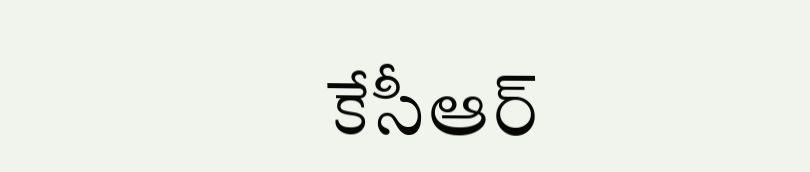కేసీఆర్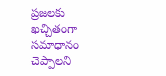ప్రజలకు ఖచ్చితంగా సమాధానం చెప్పాలని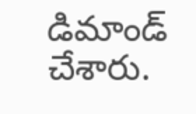డిమాండ్ చేశారు.